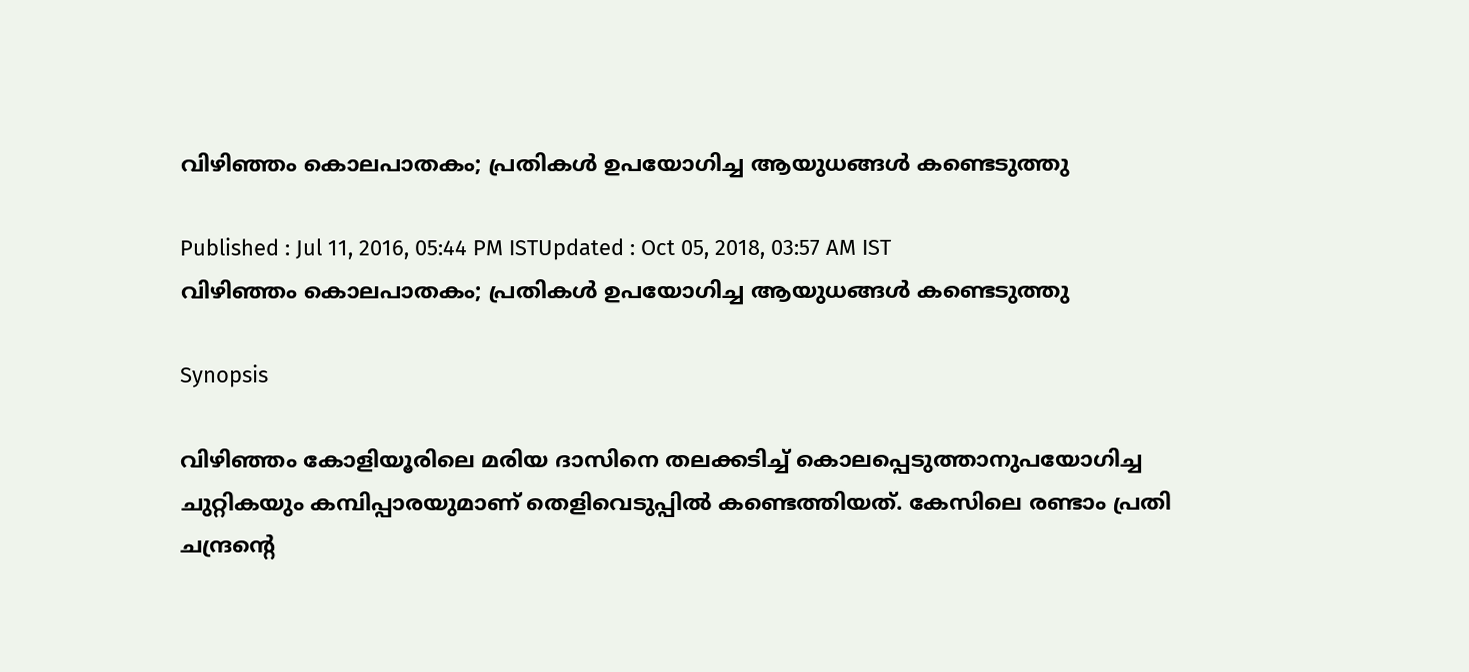വിഴിഞ്ഞം കൊലപാതകം; പ്രതികള്‍ ഉപയോഗിച്ച ആയുധങ്ങള്‍ കണ്ടെടുത്തു

Published : Jul 11, 2016, 05:44 PM ISTUpdated : Oct 05, 2018, 03:57 AM IST
വിഴിഞ്ഞം കൊലപാതകം; പ്രതികള്‍ ഉപയോഗിച്ച ആയുധങ്ങള്‍ കണ്ടെടുത്തു

Synopsis

വിഴിഞ്ഞം കോളിയൂരിലെ മരിയ ദാസിനെ തലക്കടിച്ച് കൊലപ്പെടുത്താനുപയോഗിച്ച ചുറ്റികയും കമ്പിപ്പാരയുമാണ് തെളിവെടുപ്പില്‍ കണ്ടെത്തിയത്. കേസിലെ രണ്ടാം പ്രതി ചന്ദ്രന്റെ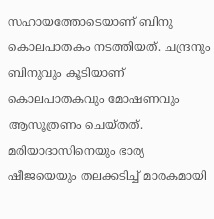സഹായത്തോടെയാണ് ബിനു കൊലപാതകം നടത്തിയത്. ചന്ദ്രനും ബിനുവും കൂടിയാണ് കൊലപാതകവും മോഷണവും ആസൂത്രണം ചെയ്തത്. മരിയാദാസിനെയും ഭാര്യ ഷീജയെയും തലക്കടിച്ച് മാരകമായി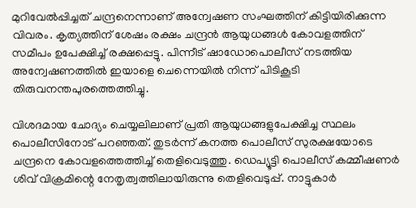മുറിവേല്‍പ്പിച്ചത് ചന്ദ്രനെന്നാണ് അന്വേഷണ സംഘത്തിന് കിട്ടിയിരിക്കുന്ന വിവരം. കൃത്യത്തിന് ശേഷം രക്ഷം ചന്ദ്രന്‍ ആയുധങ്ങള്‍ കോവളത്തിന് സമീപം ഉപേക്ഷിച്ച് രക്ഷപ്പെട്ടു. പിന്നീട് ഷാഡോപൊലീസ് നടത്തിയ അന്വേഷണത്തില്‍ ഇയാളെ ചെന്നെയില്‍ നിന്ന് പിടികൂടി തിരുവനന്തപുരത്തെത്തിച്ചു.

വിശദമായ ചോദ്യം ചെയ്യലിലാണ് പ്രതി ആയുധങ്ങളുപേക്ഷിച്ച സ്ഥലം പൊലീസിനോട് പറഞ്ഞത്. തുടര്‍ന്ന് കനത്ത പൊലീസ് സുരക്ഷയോടെ ചന്ദ്രനെ കോവളത്തെത്തിച്ച് തെളിവെടുത്തു. ഡെപ്യൂട്ടി പൊലീസ് കമ്മീഷണര്‍ ശിവ് വിക്രമിന്റെ നേതൃത്വത്തിലായിരുന്നു തെളിവെടുപ്പ്. നാട്ടുകാര്‍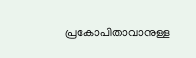പ്രകോപിതാവാനുള്ള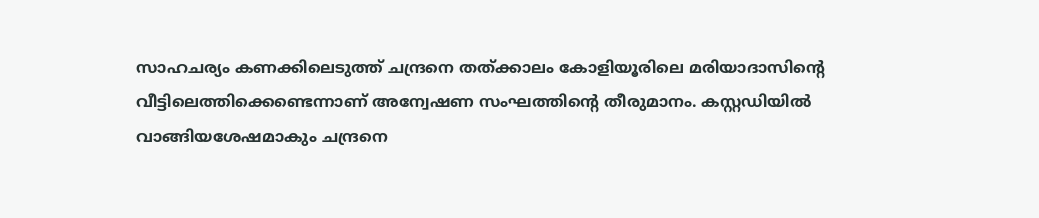സാഹചര്യം കണക്കിലെടുത്ത് ചന്ദ്രനെ തത്ക്കാലം കോളിയൂരിലെ മരിയാദാസിന്റെ വീട്ടിലെത്തിക്കെണ്ടെന്നാണ് അന്വേഷണ സംഘത്തിന്റെ തീരുമാനം. കസ്റ്റഡിയില്‍ വാങ്ങിയശേഷമാകും ചന്ദ്രനെ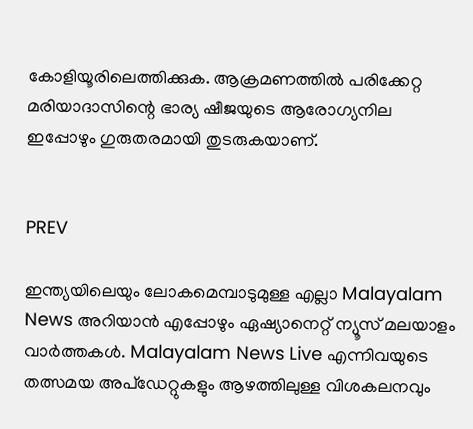കോളിയൂരിലെത്തിക്കുക. ആക്രമണത്തില്‍ പരിക്കേറ്റ മരിയാദാസിന്റെ ഭാര്യ ഷീജയുടെ ആരോഗ്യനില ഇപ്പോഴും ഗുരുതരമായി തുടരുകയാണ്.


PREV

ഇന്ത്യയിലെയും ലോകമെമ്പാടുമുള്ള എല്ലാ Malayalam News അറിയാൻ എപ്പോഴും ഏഷ്യാനെറ്റ് ന്യൂസ് മലയാളം വാർത്തകൾ. Malayalam News Live എന്നിവയുടെ തത്സമയ അപ്‌ഡേറ്റുകളും ആഴത്തിലുള്ള വിശകലനവും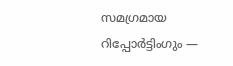സമഗ്രമായ റിപ്പോർട്ടിംഗും —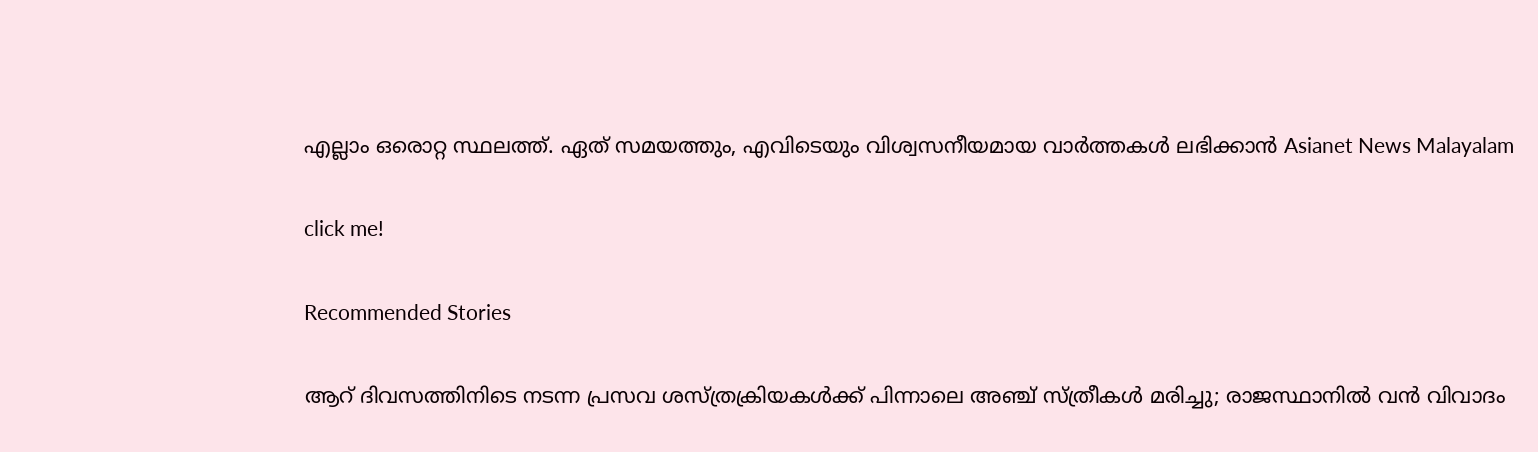എല്ലാം ഒരൊറ്റ സ്ഥലത്ത്. ഏത് സമയത്തും, എവിടെയും വിശ്വസനീയമായ വാർത്തകൾ ലഭിക്കാൻ Asianet News Malayalam

click me!

Recommended Stories

ആറ് ദിവസത്തിനിടെ നടന്ന പ്രസവ ശസ്ത്രക്രിയകൾക്ക് പിന്നാലെ അഞ്ച് സ്ത്രീകൾ മരിച്ചു; രാജസ്ഥാനിൽ വൻ വിവാദം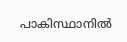പാകിസ്ഥാനിൽ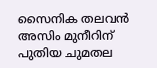സൈനിക തലവൻ അസിം മുനീറിന് പുതിയ ചുമതല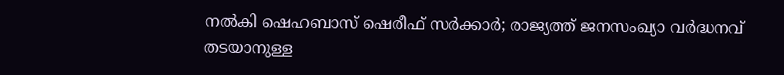നൽകി ഷെഹബാസ് ഷെരീഫ് സർക്കാർ; രാജ്യത്ത് ജനസംഖ്യാ വർദ്ധനവ് തടയാനുള്ള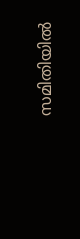സമിതിയിൽ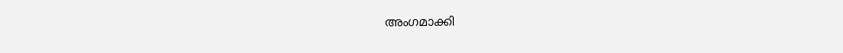അംഗമാക്കി